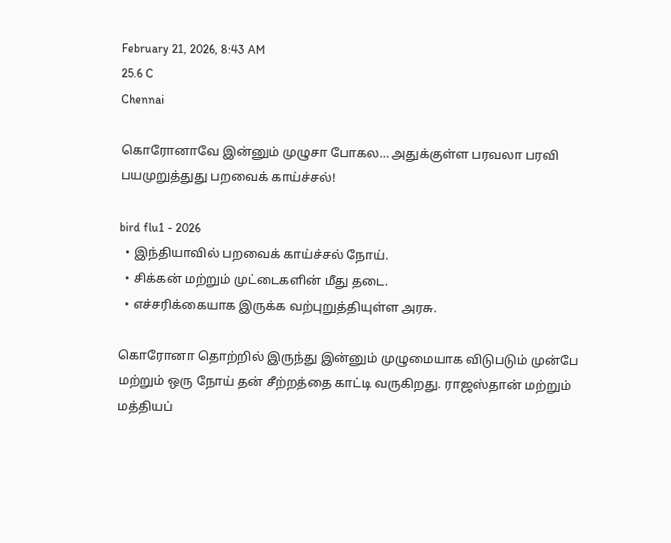February 21, 2026, 8:43 AM
25.6 C
Chennai

கொரோனாவே இன்னும் முழுசா போகல… அதுக்குள்ள பரவலா பரவி பயமுறுத்துது பறவைக் காய்ச்சல்!

bird flu1 - 2026
  • இந்தியாவில் பறவைக் காய்ச்சல் நோய்.
  • சிக்கன் மற்றும் முட்டைகளின் மீது தடை.
  • எச்சரிக்கையாக இருக்க வற்புறுத்தியுள்ள அரசு.

கொரோனா தொற்றில் இருந்து இன்னும் முழுமையாக விடுபடும் முன்பே மற்றும் ஒரு நோய் தன் சீற்றத்தை காட்டி வருகிறது. ராஜஸ்தான் மற்றும் மத்தியப்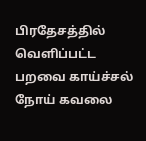பிரதேசத்தில் வெளிப்பட்ட பறவை காய்ச்சல் நோய் கவலை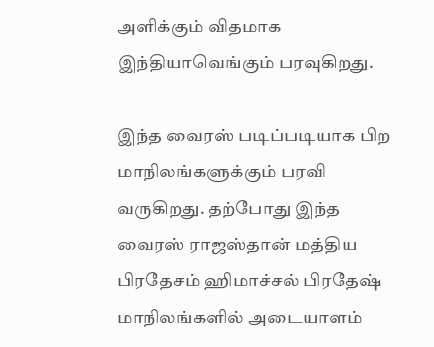அளிக்கும் விதமாக இந்தியாவெங்கும் பரவுகிறது.

இந்த வைரஸ் படிப்படியாக பிற மாநிலங்களுக்கும் பரவி வருகிறது. தற்போது இந்த வைரஸ் ராஜஸ்தான் மத்திய பிரதேசம் ஹிமாச்சல் பிரதேஷ் மாநிலங்களில் அடையாளம்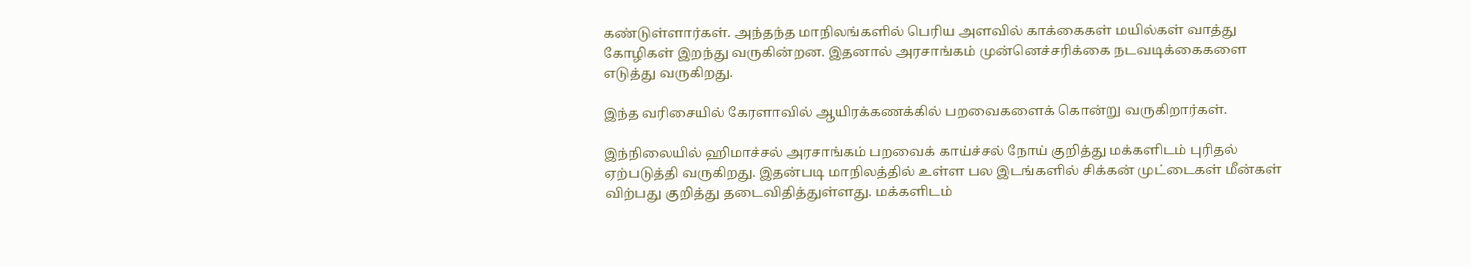கண்டுள்ளார்கள். அந்தந்த மாநிலங்களில் பெரிய அளவில் காக்கைகள் மயில்கள் வாத்து கோழிகள் இறந்து வருகின்றன. இதனால் அரசாங்கம் முன்னெச்சரிக்கை நடவடிக்கைகளை எடுத்து வருகிறது.

இந்த வரிசையில் கேரளாவில் ஆயிரக்கணக்கில் பறவைகளைக் கொன்று வருகிறார்கள்.

இந்நிலையில் ஹிமாச்சல் அரசாங்கம் பறவைக் காய்ச்சல் நோய் குறித்து மக்களிடம் புரிதல் ஏற்படுத்தி வருகிறது. இதன்படி மாநிலத்தில் உள்ள பல இடங்களில் சிக்கன் முட்டைகள் மீன்கள் விற்பது குறித்து தடைவிதித்துள்ளது. மக்களிடம்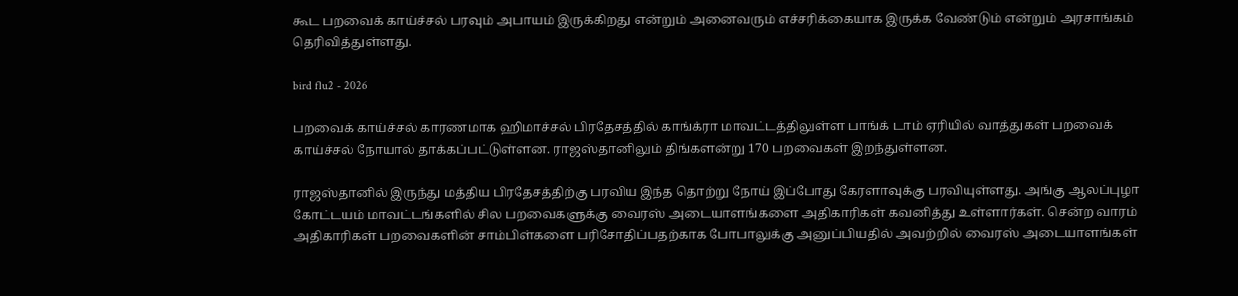கூட பறவைக் காய்ச்சல் பரவும் அபாயம் இருக்கிறது என்றும் அனைவரும் எச்சரிக்கையாக இருக்க வேண்டும் என்றும் அரசாங்கம் தெரிவித்துள்ளது.

bird flu2 - 2026

பறவைக் காய்ச்சல் காரணமாக ஹிமாச்சல் பிரதேசத்தில் காங்க்ரா மாவட்டத்திலுள்ள பாங்க் டாம் ஏரியில் வாத்துகள் பறவைக் காய்ச்சல் நோயால் தாக்கப்பட்டுள்ளன. ராஜஸ்தானிலும் திங்களன்று 170 பறவைகள் இறந்துள்ளன.

ராஜஸ்தானில் இருந்து மத்திய பிரதேசத்திற்கு பரவிய இந்த தொற்று நோய் இப்போது கேரளாவுக்கு பரவியுள்ளது. அங்கு ஆலப்புழா கோட்டயம் மாவட்டங்களில் சில பறவைகளுக்கு வைரஸ் அடையாளங்களை அதிகாரிகள் கவனித்து உள்ளார்கள். சென்ற வாரம் அதிகாரிகள் பறவைகளின் சாம்பிள்களை பரிசோதிப்பதற்காக போபாலுக்கு அனுப்பியதில் அவற்றில் வைரஸ் அடையாளங்கள்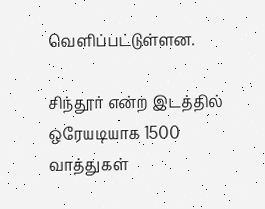வெளிப்பட்டுள்ளன.

சிந்தூர் என்ற இடத்தில் ஒரேயடியாக 1500 வாத்துகள்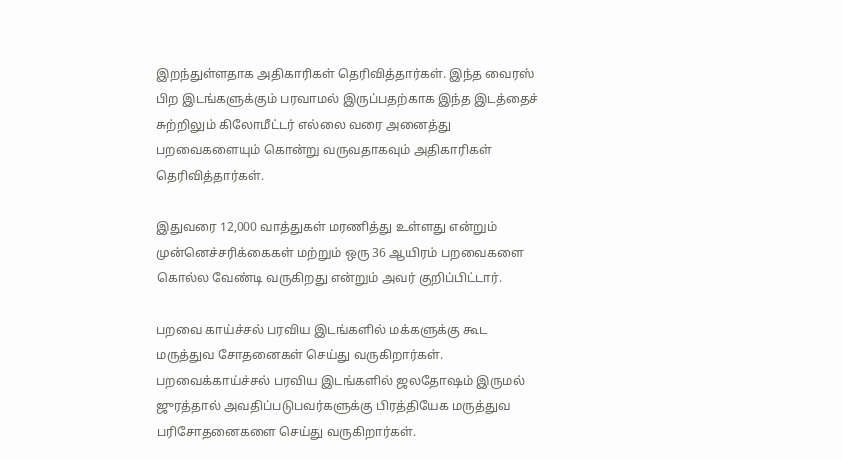இறந்துள்ளதாக அதிகாரிகள் தெரிவித்தார்கள். இந்த வைரஸ் பிற இடங்களுக்கும் பரவாமல் இருப்பதற்காக இந்த இடத்தைச் சுற்றிலும் கிலோமீட்டர் எல்லை வரை அனைத்து பறவைகளையும் கொன்று வருவதாகவும் அதிகாரிகள் தெரிவித்தார்கள்.

இதுவரை 12,000 வாத்துகள் மரணித்து உள்ளது என்றும் முன்னெச்சரிக்கைகள் மற்றும் ஒரு 36 ஆயிரம் பறவைகளை கொல்ல வேண்டி வருகிறது என்றும் அவர் குறிப்பிட்டார்.

பறவை காய்ச்சல் பரவிய இடங்களில் மக்களுக்கு கூட மருத்துவ சோதனைகள் செய்து வருகிறார்கள். பறவைக்காய்ச்சல் பரவிய இடங்களில் ஜலதோஷம் இருமல் ஜுரத்தால் அவதிப்படுபவர்களுக்கு பிரத்தியேக மருத்துவ பரிசோதனைகளை செய்து வருகிறார்கள்.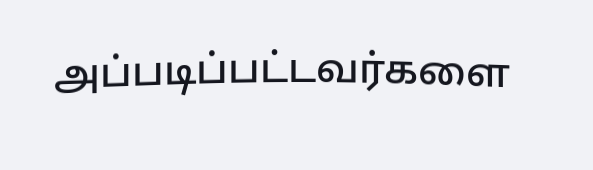அப்படிப்பட்டவர்களை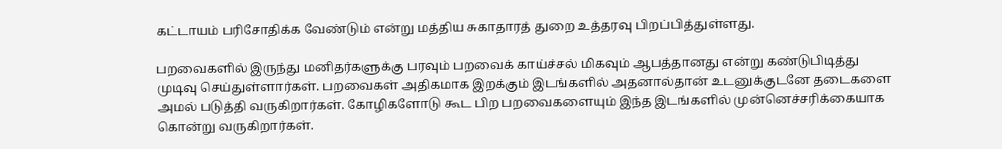கட்டாயம் பரிசோதிக்க வேண்டும் என்று மத்திய சுகாதாரத் துறை உத்தரவு பிறப்பித்துள்ளது.

பறவைகளில் இருந்து மனிதர்களுக்கு பரவும் பறவைக் காய்ச்சல் மிகவும் ஆபத்தானது என்று கண்டுபிடித்து முடிவு செய்துள்ளார்கள். பறவைகள் அதிகமாக இறக்கும் இடங்களில் அதனால்தான் உடனுக்குடனே தடைகளை அமல் படுத்தி வருகிறார்கள். கோழிகளோடு கூட பிற பறவைகளையும் இந்த இடங்களில் முன்னெச்சரிக்கையாக கொன்று வருகிறார்கள்.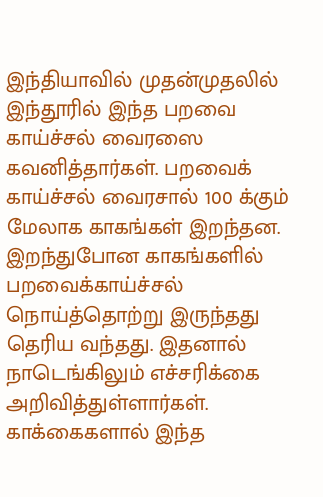இந்தியாவில் முதன்முதலில் இந்தூரில் இந்த பறவை காய்ச்சல் வைரஸை கவனித்தார்கள். பறவைக் காய்ச்சல் வைரசால் 100 க்கும் மேலாக காகங்கள் இறந்தன. இறந்துபோன காகங்களில் பறவைக்காய்ச்சல் நொய்த்தொற்று இருந்தது தெரிய வந்தது. இதனால் நாடெங்கிலும் எச்சரிக்கை அறிவித்துள்ளார்கள். காக்கைகளால் இந்த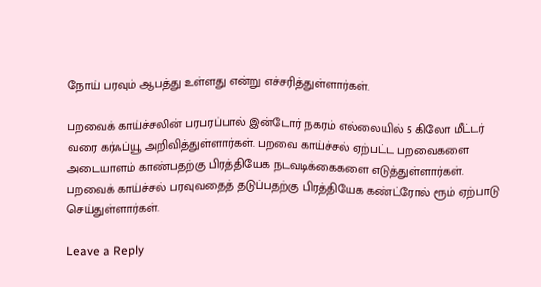நோய் பரவும் ஆபத்து உள்ளது என்று எச்சரித்துள்ளார்கள்.

பறவைக் காய்ச்சலின் பரபரப்பால் இன்டோர் நகரம் எல்லையில் 5 கிலோ மீட்டர் வரை கர்ஃப்யூ அறிவித்துள்ளார்கள். பறவை காய்ச்சல் ஏற்பட்ட பறவைகளை அடையாளம் காண்பதற்கு பிரத்தியேக நடவடிக்கைகளை எடுத்துள்ளார்கள். பறவைக் காய்ச்சல் பரவுவதைத் தடுப்பதற்கு பிரத்தியேக கண்ட்ரோல் ரூம் ஏற்பாடு செய்துள்ளார்கள்.

Leave a Reply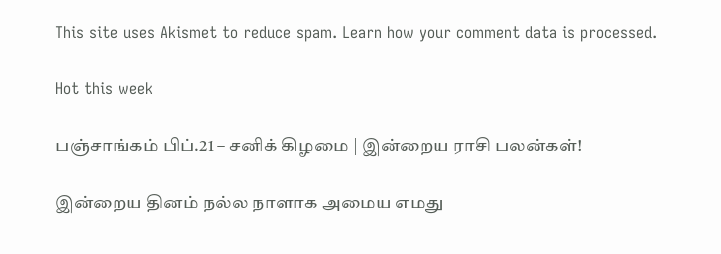This site uses Akismet to reduce spam. Learn how your comment data is processed.

Hot this week

பஞ்சாங்கம் பிப்.21 – சனிக் கிழமை | இன்றைய ராசி பலன்கள்!

இன்றைய தினம் நல்ல நாளாக அமைய எமது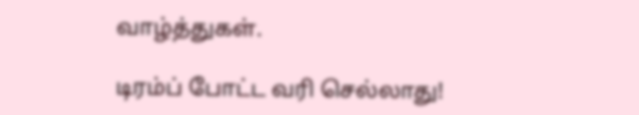வாழ்த்துகள்.

டிரம்ப் போட்ட வரி செல்லாது!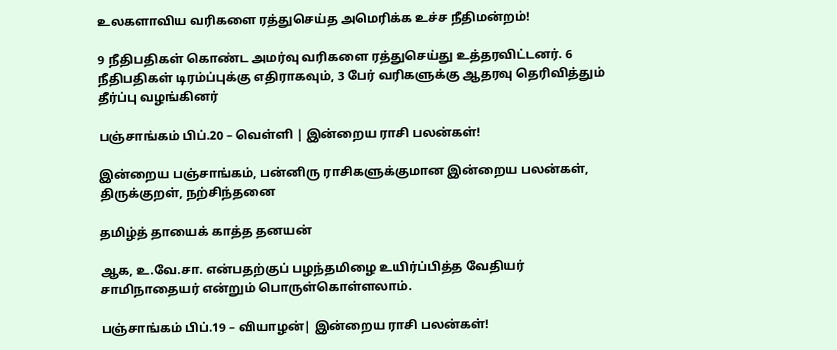உலகளாவிய வரிகளை ரத்துசெய்த அமெரிக்க உச்ச நீதிமன்றம்!

9 நீதிபதிகள் கொண்ட அமர்வு வரிகளை ரத்துசெய்து உத்தரவிட்டனர். 6 நீதிபதிகள் டிரம்ப்புக்கு எதிராகவும், 3 பேர் வரிகளுக்கு ஆதரவு தெரிவித்தும் தீர்ப்பு வழங்கினர்

பஞ்சாங்கம் பிப்.20 – வெள்ளி | இன்றைய ராசி பலன்கள்!

இன்றைய பஞ்சாங்கம், பன்னிரு ராசிகளுக்குமான இன்றைய பலன்கள், திருக்குறள், நற்சிந்தனை

தமிழ்த் தாயைக் காத்த தனயன்

ஆக, உ.வே.சா. என்பதற்குப் பழந்தமிழை உயிர்ப்பித்த வேதியர் சாமிநாதையர் என்றும் பொருள்கொள்ளலாம்.

பஞ்சாங்கம் பிப்.19 – வியாழன்| இன்றைய ராசி பலன்கள்!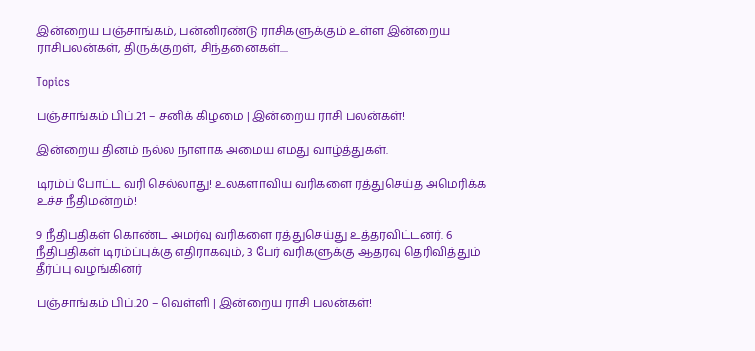இன்றைய பஞ்சாங்கம், பன்னிரண்டு ராசிகளுக்கும் உள்ள இன்றைய ராசிபலன்கள், திருக்குறள், சிந்தனைகள்....

Topics

பஞ்சாங்கம் பிப்.21 – சனிக் கிழமை | இன்றைய ராசி பலன்கள்!

இன்றைய தினம் நல்ல நாளாக அமைய எமது வாழ்த்துகள்.

டிரம்ப் போட்ட வரி செல்லாது! உலகளாவிய வரிகளை ரத்துசெய்த அமெரிக்க உச்ச நீதிமன்றம்!

9 நீதிபதிகள் கொண்ட அமர்வு வரிகளை ரத்துசெய்து உத்தரவிட்டனர். 6 நீதிபதிகள் டிரம்ப்புக்கு எதிராகவும், 3 பேர் வரிகளுக்கு ஆதரவு தெரிவித்தும் தீர்ப்பு வழங்கினர்

பஞ்சாங்கம் பிப்.20 – வெள்ளி | இன்றைய ராசி பலன்கள்!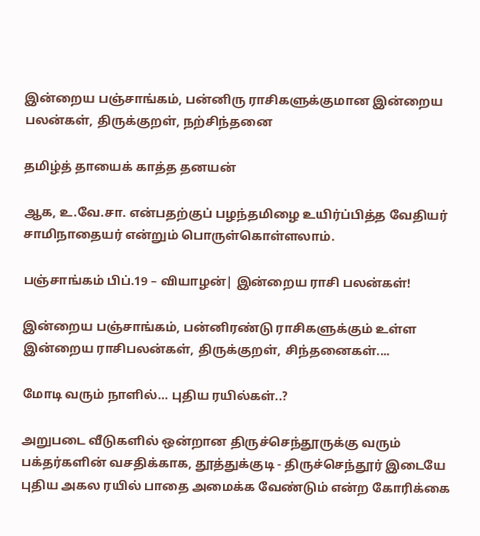இன்றைய பஞ்சாங்கம், பன்னிரு ராசிகளுக்குமான இன்றைய பலன்கள், திருக்குறள், நற்சிந்தனை

தமிழ்த் தாயைக் காத்த தனயன்

ஆக, உ.வே.சா. என்பதற்குப் பழந்தமிழை உயிர்ப்பித்த வேதியர் சாமிநாதையர் என்றும் பொருள்கொள்ளலாம்.

பஞ்சாங்கம் பிப்.19 – வியாழன்| இன்றைய ராசி பலன்கள்!

இன்றைய பஞ்சாங்கம், பன்னிரண்டு ராசிகளுக்கும் உள்ள இன்றைய ராசிபலன்கள், திருக்குறள், சிந்தனைகள்....

மோடி வரும் நாளில்… புதிய ரயில்கள்..?

அறுபடை வீடுகளில் ஒன்றான திருச்செந்தூருக்கு வரும் பக்தர்களின் வசதிக்காக, தூத்துக்குடி - திருச்செந்தூர் இடையே புதிய அகல ரயில் பாதை அமைக்க வேண்டும் என்ற கோரிக்கை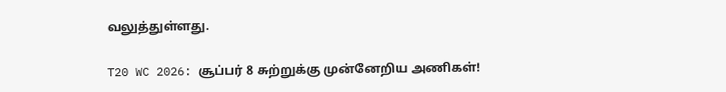வலுத்துள்ளது.

T20 WC 2026: சூப்பர் 8 சுற்றுக்கு முன்னேறிய அணிகள்!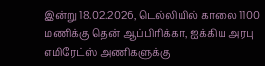இன்று 18.02.2026, டெல்லியில் காலை 1100 மணிக்கு தென் ஆப்பிரிக்கா, ஐக்கிய அரபு எமிரேட்ஸ் அணிகளுக்கு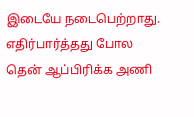இடையே நடைபெற்றாது. எதிர்பார்த்தது போல தென் ஆப்பிரிக்க அணி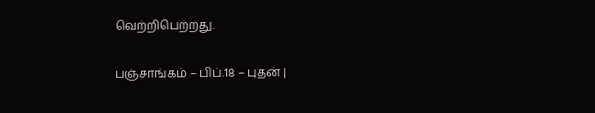வெற்றிபெற்றது.

பஞ்சாங்கம் – பிப்.18 – புதன் |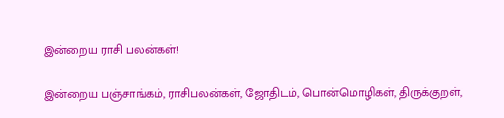இன்றைய ராசி பலன்கள்!

இன்றைய பஞ்சாங்கம், ராசிபலன்கள், ஜோதிடம், பொன்மொழிகள், திருக்குறள்,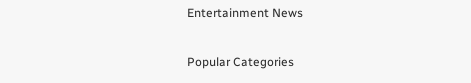Entertainment News

Popular Categories